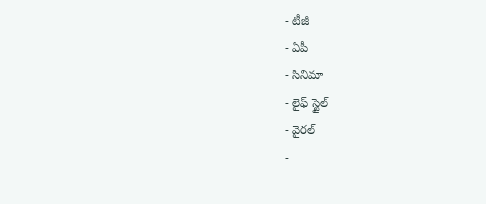- టీజీ
- ఏపీ
- సినిమా
- లైఫ్ స్టైల్
- వైరల్
-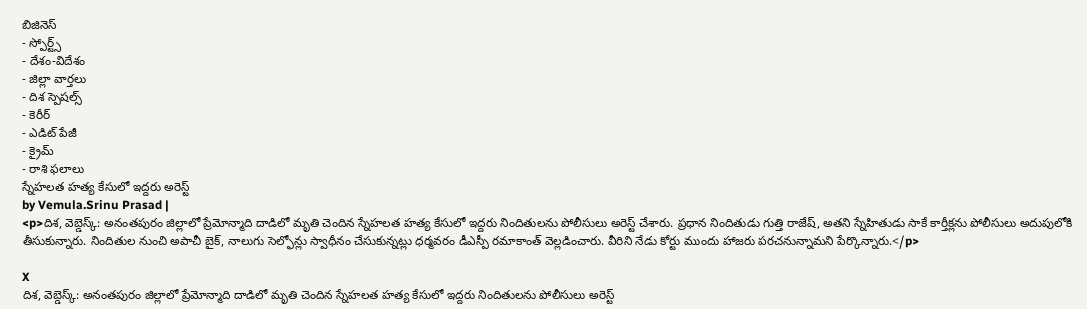బిజినెస్
- స్పోర్ట్స్
- దేశం-విదేశం
- జిల్లా వార్తలు
- దిశ స్పెషల్స్
- కెరీర్
- ఎడిట్ పేజీ
- క్రైమ్
- రాశి ఫలాలు
స్నేహలత హత్య కేసులో ఇద్దరు అరెస్ట్
by Vemula.Srinu Prasad |
<p>దిశ, వెబ్డెస్క్: అనంతపురం జిల్లాలో ప్రేమోన్మాది దాడిలో మృతి చెందిన స్నేహలత హత్య కేసులో ఇద్దరు నిందితులను పోలీసులు అరెస్ట్ చేశారు. ప్రధాన నిందితుడు గుత్తి రాజేష్, అతని స్నేహితుడు సాకే కార్తీక్లను పోలీసులు అదుపులోకి తీసుకున్నారు. నిందితుల నుంచి అపాచీ బైక్, నాలుగు సెల్ఫోన్లు స్వాధీనం చేసుకున్నట్లు ధర్మవరం డీఎస్పీ రమాకాంత్ వెల్లడించారు. వీరిని నేడు కోర్టు ముందు హాజరు పరచనున్నామని పేర్కొన్నారు.</p>

X
దిశ, వెబ్డెస్క్: అనంతపురం జిల్లాలో ప్రేమోన్మాది దాడిలో మృతి చెందిన స్నేహలత హత్య కేసులో ఇద్దరు నిందితులను పోలీసులు అరెస్ట్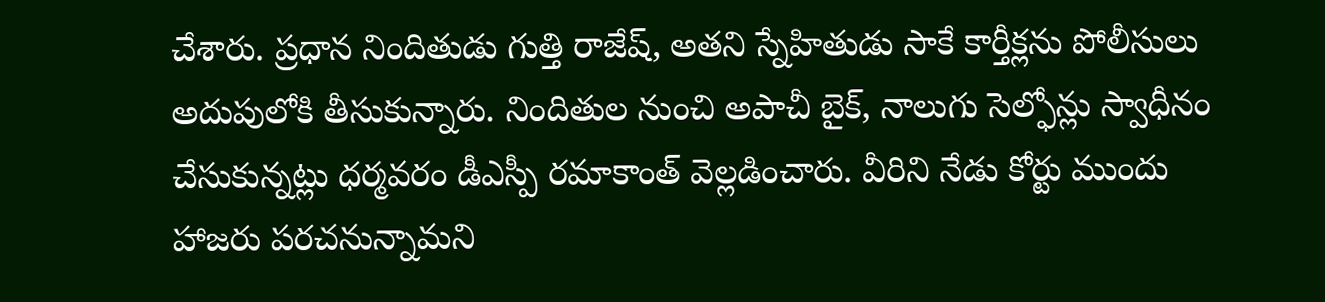చేశారు. ప్రధాన నిందితుడు గుత్తి రాజేష్, అతని స్నేహితుడు సాకే కార్తీక్లను పోలీసులు అదుపులోకి తీసుకున్నారు. నిందితుల నుంచి అపాచీ బైక్, నాలుగు సెల్ఫోన్లు స్వాధీనం చేసుకున్నట్లు ధర్మవరం డీఎస్పీ రమాకాంత్ వెల్లడించారు. వీరిని నేడు కోర్టు ముందు హాజరు పరచనున్నామని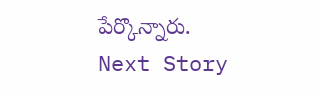పేర్కొన్నారు.
Next Story